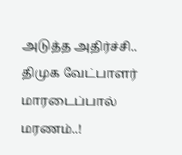அடுத்த அதிர்ச்சி.. திமுக வேட்பாளர் மாரடைப்பால் மரணம்..!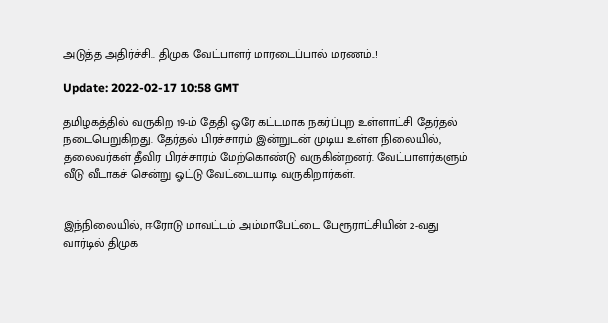அடுத்த அதிர்ச்சி.. திமுக வேட்பாளர் மாரடைப்பால் மரணம்..!

Update: 2022-02-17 10:58 GMT

தமிழகத்தில் வருகிற 19-ம் தேதி ஒரே கட்டமாக நகர்ப்புற உள்ளாட்சி தேர்தல் நடைபெறுகிறது. தேர்தல் பிரச்சாரம் இன்றுடன் முடிய உள்ள நிலையில், தலைவர்கள் தீவிர பிரச்சாரம் மேற்கொண்டு வருகின்றனர். வேட்பாளர்களும் வீடு வீடாகச் சென்று ஓட்டு வேட்டையாடி வருகிறார்கள்.


இந்நிலையில், ஈரோடு மாவட்டம் அம்மாபேட்டை பேரூராட்சியின் 2-வது வார்டில் திமுக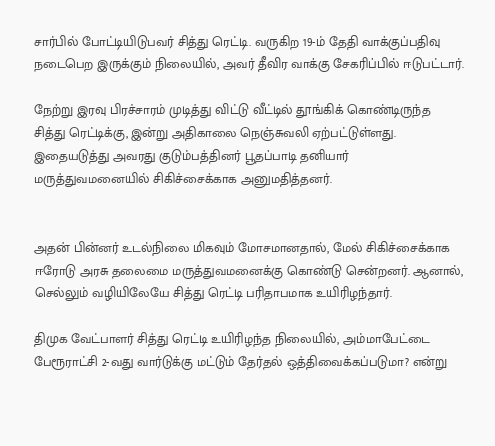சார்பில் போட்டியிடுபவர் சித்து ரெட்டி. வருகிற 19-ம் தேதி வாக்குப்பதிவு நடைபெற இருக்கும் நிலையில், அவர் தீவிர வாக்கு சேகரிப்பில் ஈடுபட்டார்.

நேற்று இரவு பிரச்சாரம் முடித்து விட்டு வீட்டில் தூங்கிக் கொண்டிருந்த சித்து ரெட்டிக்கு, இன்று அதிகாலை நெஞ்சுவலி ஏற்பட்டுள்ளது. இதையடுத்து அவரது குடும்பத்தினர் பூதப்பாடி தனியார் மருத்துவமனையில் சிகிச்சைக்காக அனுமதித்தனர்.


அதன் பின்னர் உடல்நிலை மிகவும் மோசமானதால், மேல் சிகிச்சைக்காக ஈரோடு அரசு தலைமை மருத்துவமனைக்கு கொண்டு சென்றனர். ஆனால், செல்லும் வழியிலேயே சித்து ரெட்டி பரிதாபமாக உயிரிழந்தார்.

திமுக வேட்பாளர் சித்து ரெட்டி உயிரிழந்த நிலையில், அம்மாபேட்டை பேரூராட்சி 2-வது வார்டுக்கு மட்டும் தேர்தல் ஒத்திவைக்கப்படுமா? என்று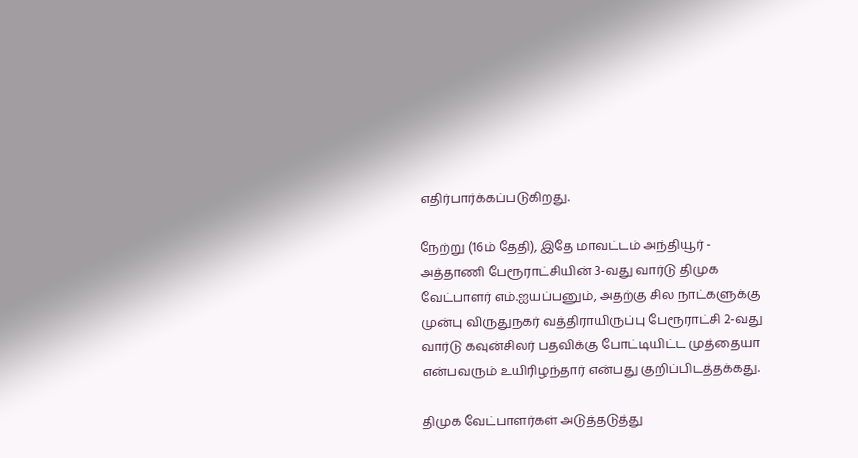எதிர்பார்க்கப்படுகிறது.

நேற்று (16ம் தேதி), இதே மாவட்டம் அந்தியூர் - அத்தாணி பேரூராட்சியின் 3-வது வார்டு திமுக வேட்பாளர் எம்.ஐயப்பனும், அதற்கு சில நாட்களுக்கு முன்பு விருதுநகர் வத்திராயிருப்பு பேரூராட்சி 2-வது வார்டு கவுன்சிலர் பதவிக்கு போட்டியிட்ட முத்தையா என்பவரும் உயிரிழந்தார் என்பது குறிப்பிடத்தக்கது.

திமுக வேட்பாளர்கள் அடுத்தடுத்து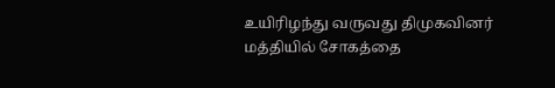உயிரிழந்து வருவது திமுகவினர் மத்தியில் சோகத்தை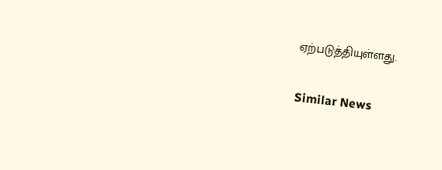ஏற்படுத்தியுள்ளது.

Similar News